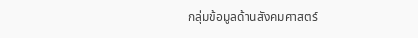กลุ่มข้อมูลด้านสังคมศาสตร์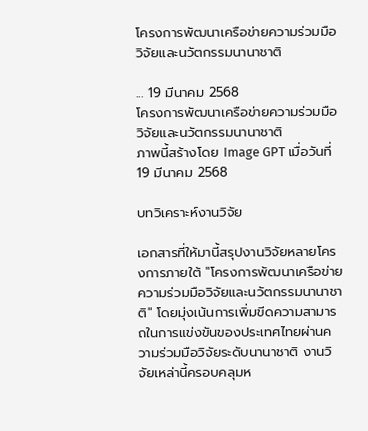โครงการพัฒนาเครือข่ายความร่วมมือวิจัยและนวัตกรรมนานาชาติ

... 19 มีนาคม 2568
โครงการพัฒนาเครือข่ายความร่วมมือวิจัยและนวัตกรรมนานาชาติ
ภาพนี้สร้างโดย Image GPT เมื่อวันที่ 19 มีนาคม 2568

บทวิเคราะห์งานวิจัย

เอกสารที่ให้มานี้สรุปงานวิจัยหลายโครงการภายใต้ "โครงการพัฒนาเครือข่ายความร่วมมือวิจัยและนวัตกรรมนานาชาติ" โดยมุ่งเน้นการเพิ่มขีดความสามารถในการแข่งขันของประเทศไทยผ่านความร่วมมือวิจัยระดับนานาชาติ งานวิจัยเหล่านี้ครอบคลุมห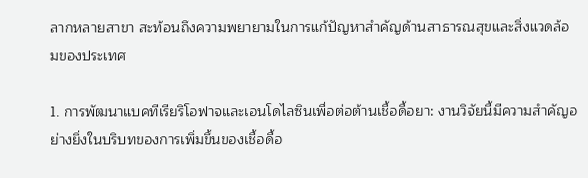ลากหลายสาขา สะท้อนถึงความพยายามในการแก้ปัญหาสำคัญด้านสาธารณสุขและสิ่งแวดล้อมของประเทศ

1. การพัฒนาแบคทีเรียริโอฟาจและเอนโดไลซินเพื่อต่อต้านเชื้อดื้อยา: งานวิจัยนี้มีความสำคัญอย่างยิ่งในบริบทของการเพิ่มขึ้นของเชื้อดื้อ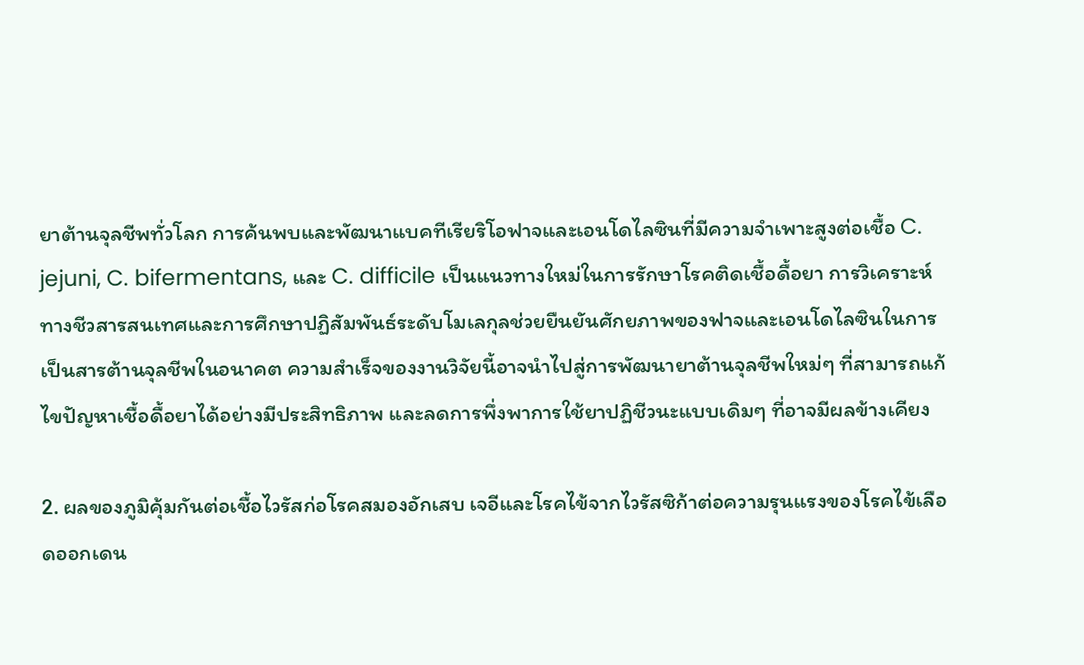ยาต้านจุลชีพทั่วโลก การค้นพบและพัฒนาแบคทีเรียริโอฟาจและเอนโดไลซินที่มีความจำเพาะสูงต่อเชื้อ C. jejuni, C. bifermentans, และ C. difficile เป็นแนวทางใหม่ในการรักษาโรคติดเชื้อดื้อยา การวิเคราะห์ทางชีวสารสนเทศและการศึกษาปฏิสัมพันธ์ระดับโมเลกุลช่วยยืนยันศักยภาพของฟาจและเอนโดไลซินในการเป็นสารต้านจุลชีพในอนาคต ความสำเร็จของงานวิจัยนี้อาจนำไปสู่การพัฒนายาต้านจุลชีพใหม่ๆ ที่สามารถแก้ไขปัญหาเชื้อดื้อยาได้อย่างมีประสิทธิภาพ และลดการพึ่งพาการใช้ยาปฏิชีวนะแบบเดิมๆ ที่อาจมีผลข้างเคียง

2. ผลของภูมิคุ้มกันต่อเชื้อไวรัสก่อโรคสมองอักเสบ เจอีและโรคไข้จากไวรัสซิก้าต่อความรุนแรงของโรคไข้เลือดออกเดน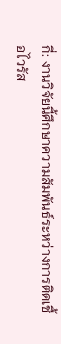กี่: งานวิจัยนี้ศึกษาความสัมพันธ์ระหว่างการติดเชื้อไวรัส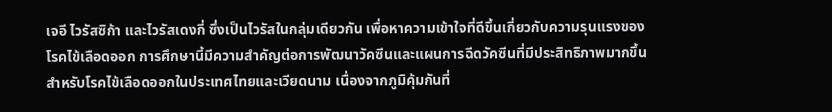เจอี ไวรัสซิก้า และไวรัสเดงกี่ ซึ่งเป็นไวรัสในกลุ่มเดียวกัน เพื่อหาความเข้าใจที่ดีขึ้นเกี่ยวกับความรุนแรงของโรคไข้เลือดออก การศึกษานี้มีความสำคัญต่อการพัฒนาวัคซีนและแผนการฉีดวัคซีนที่มีประสิทธิภาพมากขึ้นสำหรับโรคไข้เลือดออกในประเทศไทยและเวียดนาม เนื่องจากภูมิคุ้มกันที่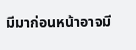มีมาก่อนหน้าอาจมี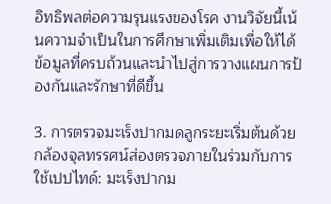อิทธิพลต่อความรุนแรงของโรค งานวิจัยนี้เน้นความจำเป็นในการศึกษาเพิ่มเติมเพื่อให้ได้ข้อมูลที่ครบถ้วนและนำไปสู่การวางแผนการป้องกันและรักษาที่ดีขึ้น

3. การตรวจมะเร็งปากมดลูกระยะเริ่มต้นด้วยกล้องจุลทรรศน์ส่องตรวจภายในร่วมกับการใช้เปปไทด์: มะเร็งปากม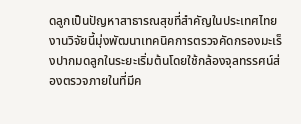ดลูกเป็นปัญหาสาธารณสุขที่สำคัญในประเทศไทย งานวิจัยนี้มุ่งพัฒนาเทคนิคการตรวจคัดกรองมะเร็งปากมดลูกในระยะเริ่มต้นโดยใช้กล้องจุลทรรศน์ส่องตรวจภายในที่มีค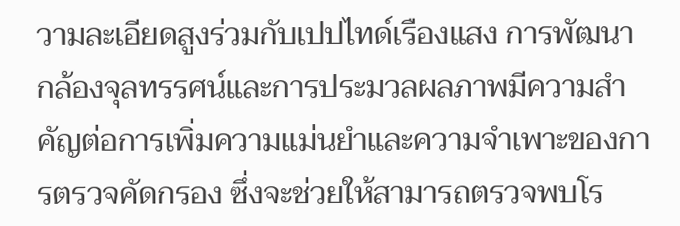วามละเอียดสูงร่วมกับเปปไทด์เรืองแสง การพัฒนากล้องจุลทรรศน์และการประมวลผลภาพมีความสำคัญต่อการเพิ่มความแม่นยำและความจำเพาะของการตรวจคัดกรอง ซึ่งจะช่วยให้สามารถตรวจพบโร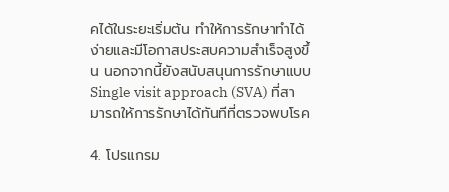คได้ในระยะเริ่มต้น ทำให้การรักษาทำได้ง่ายและมีโอกาสประสบความสำเร็จสูงขึ้น นอกจากนี้ยังสนับสนุนการรักษาแบบ Single visit approach (SVA) ที่สามารถให้การรักษาได้ทันทีที่ตรวจพบโรค

4. โปรแกรม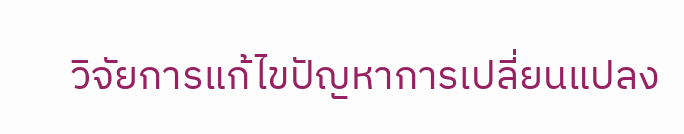วิจัยการแก้ไขปัญหาการเปลี่ยนแปลง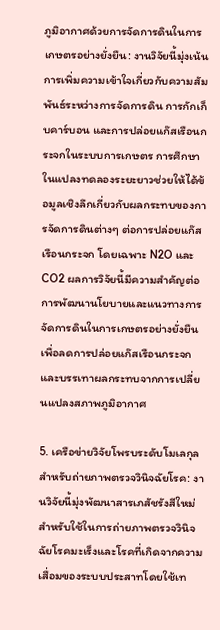ภูมิอากาศด้วยการจัดการดินในการเกษตรอย่างยั่งยืน: งานวิจัยนี้มุ่งเน้นการเพิ่มความเข้าใจเกี่ยวกับความสัมพันธ์ระหว่างการจัดการดิน การกักเก็บคาร์บอน และการปล่อยแก๊สเรือนกระจกในระบบการเกษตร การศึกษาในแปลงทดลองระยะยาวช่วยให้ได้ข้อมูลเชิงลึกเกี่ยวกับผลกระทบของการจัดการดินต่างๆ ต่อการปล่อยแก๊สเรือนกระจก โดยเฉพาะ N2O และ CO2 ผลการวิจัยนี้มีความสำคัญต่อการพัฒนานโยบายและแนวทางการจัดการดินในการเกษตรอย่างยั่งยืน เพื่อลดการปล่อยแก๊สเรือนกระจกและบรรเทาผลกระทบจากการเปลี่ยนแปลงสภาพภูมิอากาศ

5. เครือข่ายวิจัยโพรบระดับโมเลกุลสำหรับถ่ายภาพตรวจวินิจฉัยโรค: งานวิจัยนี้มุ่งพัฒนาสารเภสัชรังสีใหม่สำหรับใช้ในการถ่ายภาพตรวจวินิจฉัยโรคมะเร็งและโรคที่เกิดจากความเสื่อมของระบบประสาทโดยใช้เท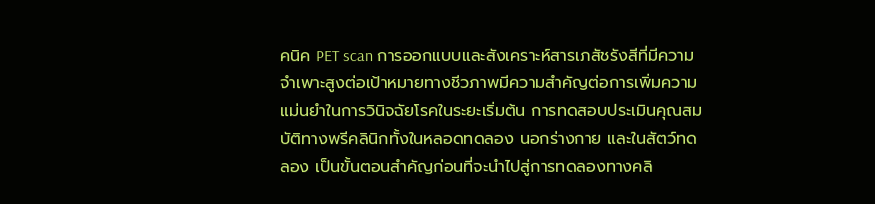คนิค PET scan การออกแบบและสังเคราะห์สารเภสัชรังสีที่มีความจำเพาะสูงต่อเป้าหมายทางชีวภาพมีความสำคัญต่อการเพิ่มความแม่นยำในการวินิจฉัยโรคในระยะเริ่มต้น การทดสอบประเมินคุณสมบัติทางพรีคลินิกทั้งในหลอดทดลอง นอกร่างกาย และในสัตว์ทดลอง เป็นขั้นตอนสำคัญก่อนที่จะนำไปสู่การทดลองทางคลิ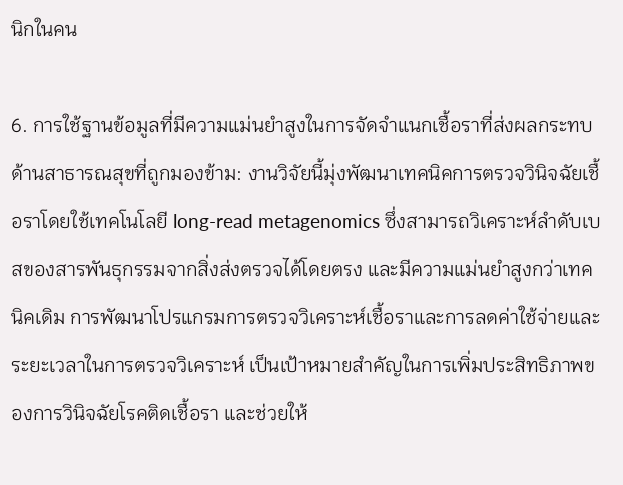นิกในคน

6. การใช้ฐานข้อมูลที่มีความแม่นยำสูงในการจัดจำแนกเชื้อราที่ส่งผลกระทบด้านสาธารณสุขที่ถูกมองข้าม: งานวิจัยนี้มุ่งพัฒนาเทคนิคการตรวจวินิจฉัยเชื้อราโดยใช้เทคโนโลยี long-read metagenomics ซึ่งสามารถวิเคราะห์ลำดับเบสของสารพันธุกรรมจากสิ่งส่งตรวจได้โดยตรง และมีความแม่นยำสูงกว่าเทคนิคเดิม การพัฒนาโปรแกรมการตรวจวิเคราะห์เชื้อราและการลดค่าใช้จ่ายและระยะเวลาในการตรวจวิเคราะห์ เป็นเป้าหมายสำคัญในการเพิ่มประสิทธิภาพของการวินิจฉัยโรคติดเชื้อรา และช่วยให้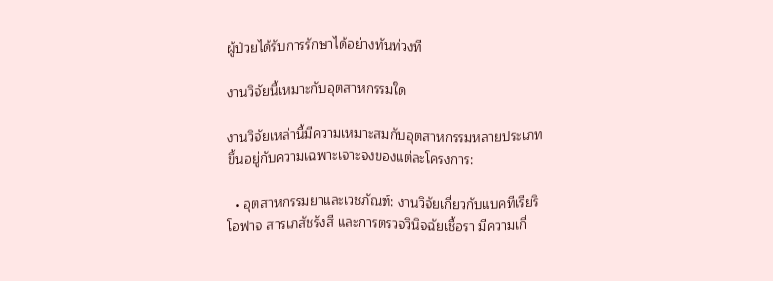ผู้ป่วยได้รับการรักษาได้อย่างทันท่วงที

งานวิจัยนี้เหมาะกับอุตสาหกรรมใด

งานวิจัยเหล่านี้มีความเหมาะสมกับอุตสาหกรรมหลายประเภท ขึ้นอยู่กับความเฉพาะเจาะจงของแต่ละโครงการ:

  • อุตสาหกรรมยาและเวชภัณฑ์: งานวิจัยเกี่ยวกับแบคทีเรียริโอฟาจ สารเภสัชรังสี และการตรวจวินิจฉัยเชื้อรา มีความเกี่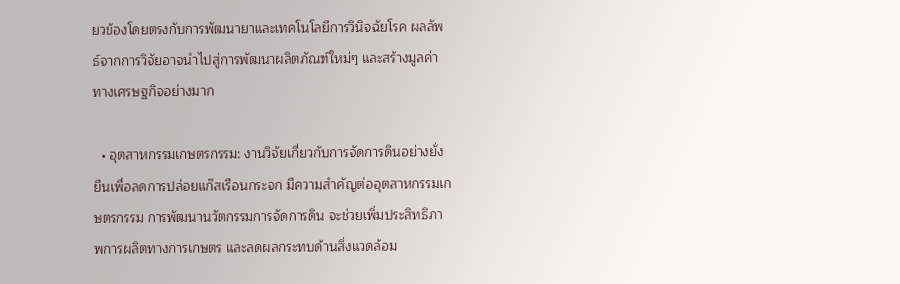ยวข้องโดยตรงกับการพัฒนายาและเทคโนโลยีการวินิจฉัยโรค ผลลัพธ์จากการวิจัยอาจนำไปสู่การพัฒนาผลิตภัณฑ์ใหม่ๆ และสร้างมูลค่าทางเศรษฐกิจอย่างมาก

  • อุตสาหกรรมเกษตรกรรม: งานวิจัยเกี่ยวกับการจัดการดินอย่างยั่งยืนเพื่อลดการปล่อยแก๊สเรือนกระจก มีความสำคัญต่ออุตสาหกรรมเกษตรกรรม การพัฒนานวัตกรรมการจัดการดิน จะช่วยเพิ่มประสิทธิภาพการผลิตทางการเกษตร และลดผลกระทบด้านสิ่งแวดล้อม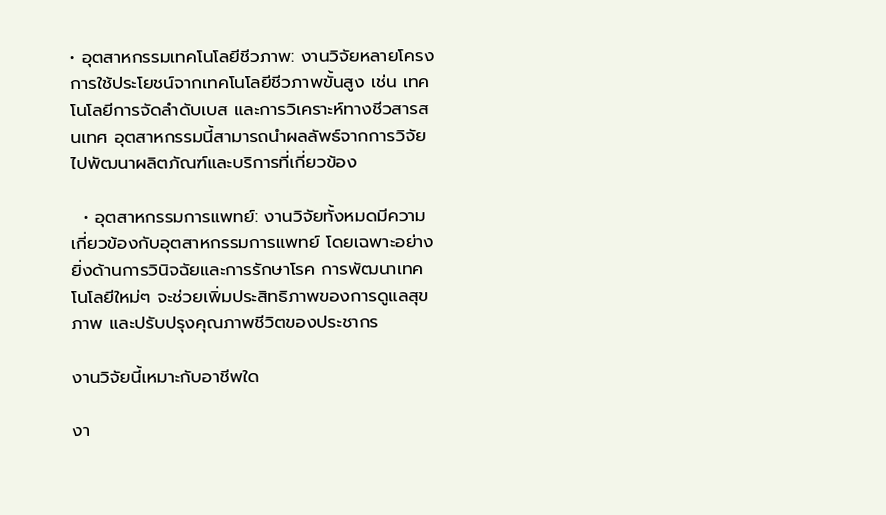• อุตสาหกรรมเทคโนโลยีชีวภาพ: งานวิจัยหลายโครงการใช้ประโยชน์จากเทคโนโลยีชีวภาพขั้นสูง เช่น เทคโนโลยีการจัดลำดับเบส และการวิเคราะห์ทางชีวสารสนเทศ อุตสาหกรรมนี้สามารถนำผลลัพธ์จากการวิจัยไปพัฒนาผลิตภัณฑ์และบริการที่เกี่ยวข้อง

  • อุตสาหกรรมการแพทย์: งานวิจัยทั้งหมดมีความเกี่ยวข้องกับอุตสาหกรรมการแพทย์ โดยเฉพาะอย่างยิ่งด้านการวินิจฉัยและการรักษาโรค การพัฒนาเทคโนโลยีใหม่ๆ จะช่วยเพิ่มประสิทธิภาพของการดูแลสุขภาพ และปรับปรุงคุณภาพชีวิตของประชากร

งานวิจัยนี้เหมาะกับอาชีพใด

งา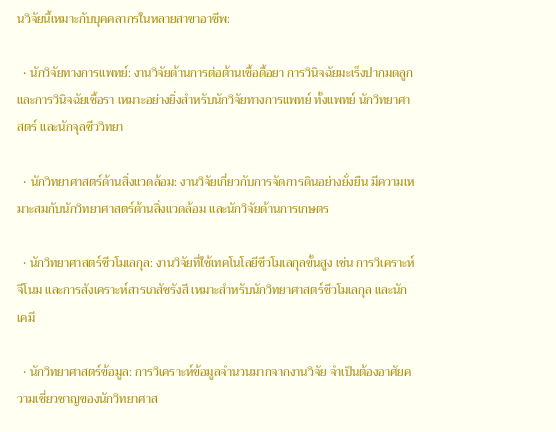นวิจัยนี้เหมาะกับบุคคลากรในหลายสาขาอาชีพ:

  • นักวิจัยทางการแพทย์: งานวิจัยด้านการต่อต้านเชื้อดื้อยา การวินิจฉัยมะเร็งปากมดลูก และการวินิจฉัยเชื้อรา เหมาะอย่างยิ่งสำหรับนักวิจัยทางการแพทย์ ทั้งแพทย์ นักวิทยาศาสตร์ และนักจุลชีววิทยา

  • นักวิทยาศาสตร์ด้านสิ่งแวดล้อม: งานวิจัยเกี่ยวกับการจัดการดินอย่างยั่งยืน มีความเหมาะสมกับนักวิทยาศาสตร์ด้านสิ่งแวดล้อม และนักวิจัยด้านการเกษตร

  • นักวิทยาศาสตร์ชีวโมเลกุล: งานวิจัยที่ใช้เทคโนโลยีชีวโมเลกุลขั้นสูง เช่น การวิเคราะห์จีโนม และการสังเคราะห์สารเภสัชรังสี เหมาะสำหรับนักวิทยาศาสตร์ชีวโมเลกุล และนักเคมี

  • นักวิทยาศาสตร์ข้อมูล: การวิเคราะห์ข้อมูลจำนวนมากจากงานวิจัย จำเป็นต้องอาศัยความเชี่ยวชาญของนักวิทยาศาส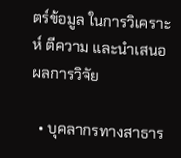ตร์ข้อมูล ในการวิเคราะห์ ตีความ และนำเสนอผลการวิจัย

  • บุคลากรทางสาธาร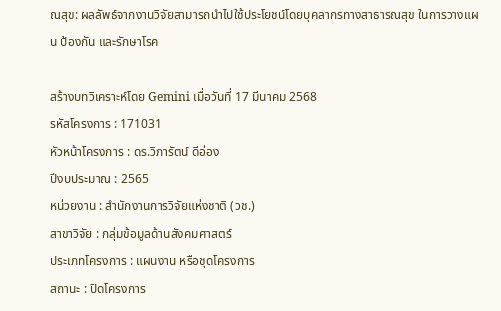ณสุข: ผลลัพธ์จากงานวิจัยสามารถนำไปใช้ประโยชน์โดยบุคลากรทางสาธารณสุข ในการวางแผน ป้องกัน และรักษาโรค

สร้างบทวิเคราะห์โดย Gemini เมื่อวันที่ 17 มีนาคม 2568
รหัสโครงการ : 171031
หัวหน้าโครงการ : ดร.วิภารัตน์ ดีอ่อง
ปีงบประมาณ : 2565
หน่วยงาน : สำนักงานการวิจัยแห่งชาติ (วช.)
สาขาวิจัย : กลุ่มข้อมูลด้านสังคมศาสตร์
ประเภทโครงการ : แผนงาน หรือชุดโครงการ
สถานะ : ปิดโครงการ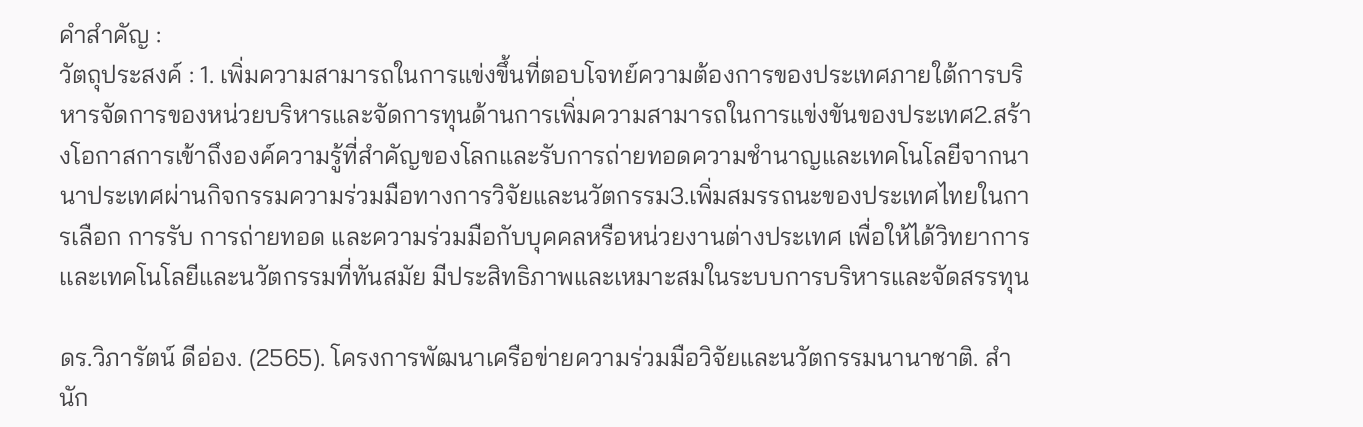คำสำคัญ :
วัตถุประสงค์ : 1. เพิ่มความสามารถในการแข่งขึ้นที่ตอบโจทย์ความต้องการของประเทศภายใต้การบริหารจัดการของหน่วยบริหารและจัดการทุนด้านการเพิ่มความสามารถในการแข่งขันของประเทศ2.สร้างโอกาสการเข้าถึงองค์ความรู้ที่สำคัญของโลกและรับการถ่ายทอดความชำนาญและเทคโนโลยีจากนานาประเทศผ่านกิจกรรมความร่วมมือทางการวิจัยและนวัตกรรม3.เพิ่มสมรรถนะของประเทศไทยในการเลือก การรับ การถ่ายทอด และความร่วมมือกับบุคคลหรือหน่วยงานต่างประเทศ เพื่อให้ได้วิทยาการเเละเทคโนโลยีและนวัตกรรมที่ทันสมัย มีประสิทธิภาพและเหมาะสมในระบบการบริหารและจัดสรรทุน

ดร.วิภารัตน์ ดีอ่อง. (2565). โครงการพัฒนาเครือข่ายความร่วมมือวิจัยและนวัตกรรมนานาชาติ. สำนัก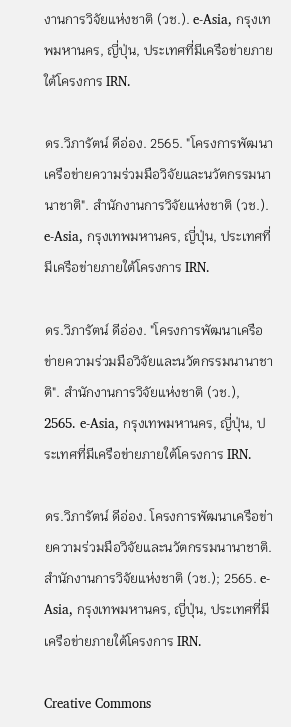งานการวิจัยแห่งชาติ (วช.). e-Asia, กรุงเทพมหานคร, ญี่ปุ่น, ประเทศที่มีเครือข่ายภายใต้โครงการ IRN.

ดร.วิภารัตน์ ดีอ่อง. 2565. "โครงการพัฒนาเครือข่ายความร่วมมือวิจัยและนวัตกรรมนานาชาติ". สำนักงานการวิจัยแห่งชาติ (วช.). e-Asia, กรุงเทพมหานคร, ญี่ปุ่น, ประเทศที่มีเครือข่ายภายใต้โครงการ IRN.

ดร.วิภารัตน์ ดีอ่อง. "โครงการพัฒนาเครือข่ายความร่วมมือวิจัยและนวัตกรรมนานาชาติ". สำนักงานการวิจัยแห่งชาติ (วช.), 2565. e-Asia, กรุงเทพมหานคร, ญี่ปุ่น, ประเทศที่มีเครือข่ายภายใต้โครงการ IRN.

ดร.วิภารัตน์ ดีอ่อง. โครงการพัฒนาเครือข่ายความร่วมมือวิจัยและนวัตกรรมนานาชาติ. สำนักงานการวิจัยแห่งชาติ (วช.); 2565. e-Asia, กรุงเทพมหานคร, ญี่ปุ่น, ประเทศที่มีเครือข่ายภายใต้โครงการ IRN.

Creative Commons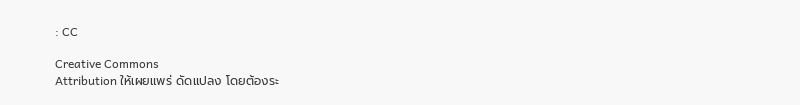: CC

Creative Commons
Attribution ให้เผยแพร่ ดัดแปลง โดยต้องระ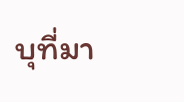บุที่มา